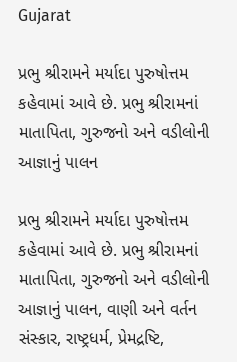Gujarat

પ્રભુ શ્રીરામને મર્યાદા પુરુષોત્તમ કહેવામાં આવે છે. પ્રભુ શ્રીરામનાં માતાપિતા, ગુરુજનો અને વડીલોની આજ્ઞાનું પાલન

પ્રભુ શ્રીરામને મર્યાદા પુરુષોત્તમ કહેવામાં આવે છે. પ્રભુ શ્રીરામનાં માતાપિતા, ગુરુજનો અને વડીલોની આજ્ઞાનું પાલન, વાણી અને વર્તન સંસ્કાર, રાષ્ટ્રધર્મ, પ્રેમદ્રષ્ટિ,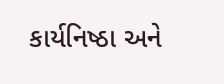કાર્યનિષ્ઠા અને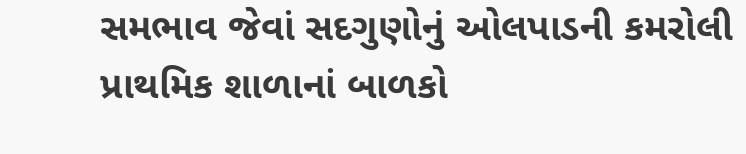સમભાવ જેવાં સદગુણોનું ઓલપાડની કમરોલી પ્રાથમિક શાળાનાં બાળકો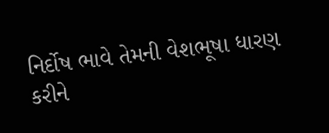નિર્દોષ ભાવે તેમની વેશભૂષા ધારણ કરીને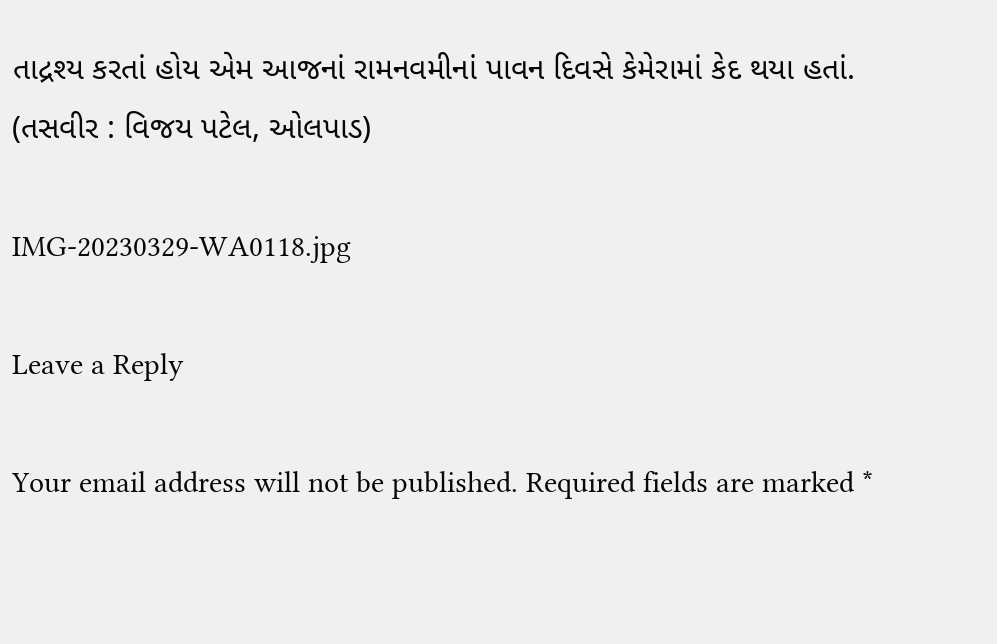તાદ્રશ્ય કરતાં હોય એમ આજનાં રામનવમીનાં પાવન દિવસે કેમેરામાં કેદ થયા હતાં.
(તસવીર : વિજય પટેલ, ઓલપાડ)

IMG-20230329-WA0118.jpg

Leave a Reply

Your email address will not be published. Required fields are marked *